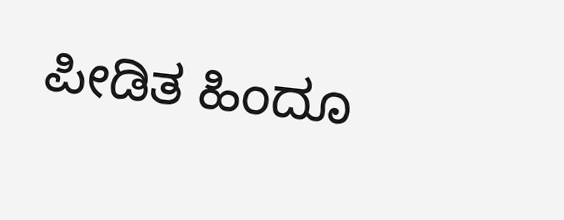ಪೀಡಿತ ಹಿಂದೂ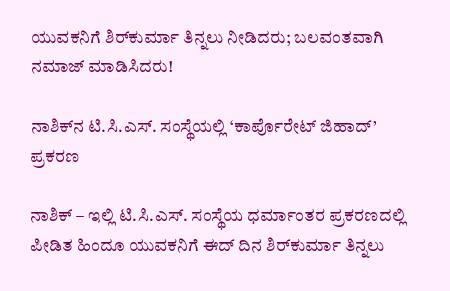ಯುವಕನಿಗೆ ಶಿರ್‌ಕುರ್ಮಾ ತಿನ್ನಲು ನೀಡಿದರು; ಬಲವಂತವಾಗಿ ನಮಾಜ್ ಮಾಡಿಸಿದರು!

ನಾಶಿಕ್‌ನ ಟಿ.ಸಿ.ಎಸ್. ಸಂಸ್ಥೆಯಲ್ಲಿ ‘ಕಾರ್ಪೊರೇಟ್ ಜಿಹಾದ್’ ಪ್ರಕರಣ

ನಾಶಿಕ್ – ಇಲ್ಲಿ ಟಿ.ಸಿ.ಎಸ್. ಸಂಸ್ಥೆಯ ಧರ್ಮಾಂತರ ಪ್ರಕರಣದಲ್ಲಿ ಪೀಡಿತ ಹಿಂದೂ ಯುವಕನಿಗೆ ಈದ್ ದಿನ ಶಿರ್‌ಕುರ್ಮಾ ತಿನ್ನಲು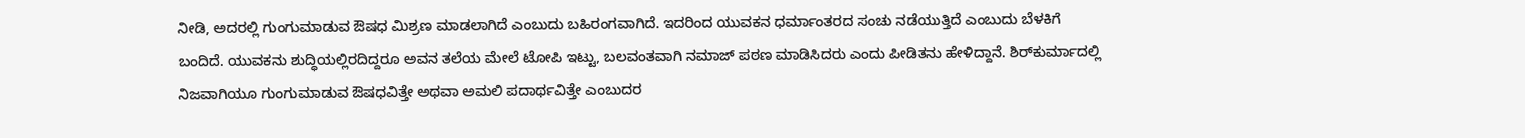ನೀಡಿ, ಅದರಲ್ಲಿ ಗುಂಗುಮಾಡುವ ಔಷಧ ಮಿಶ್ರಣ ಮಾಡಲಾಗಿದೆ ಎಂಬುದು ಬಹಿರಂಗವಾಗಿದೆ. ಇದರಿಂದ ಯುವಕನ ಧರ್ಮಾಂತರದ ಸಂಚು ನಡೆಯುತ್ತಿದೆ ಎಂಬುದು ಬೆಳಕಿಗೆ ಬಂದಿದೆ. ಯುವಕನು ಶುದ್ಧಿಯಲ್ಲಿರದಿದ್ದರೂ ಅವನ ತಲೆಯ ಮೇಲೆ ಟೋಪಿ ಇಟ್ಟು, ಬಲವಂತವಾಗಿ ನಮಾಜ್ ಪಠಣ ಮಾಡಿಸಿದರು ಎಂದು ಪೀಡಿತನು ಹೇಳಿದ್ದಾನೆ. ಶಿರ್‌ಕುರ್ಮಾದಲ್ಲಿ ನಿಜವಾಗಿಯೂ ಗುಂಗುಮಾಡುವ ಔಷಧವಿತ್ತೇ ಅಥವಾ ಅಮಲಿ ಪದಾರ್ಥವಿತ್ತೇ ಎಂಬುದರ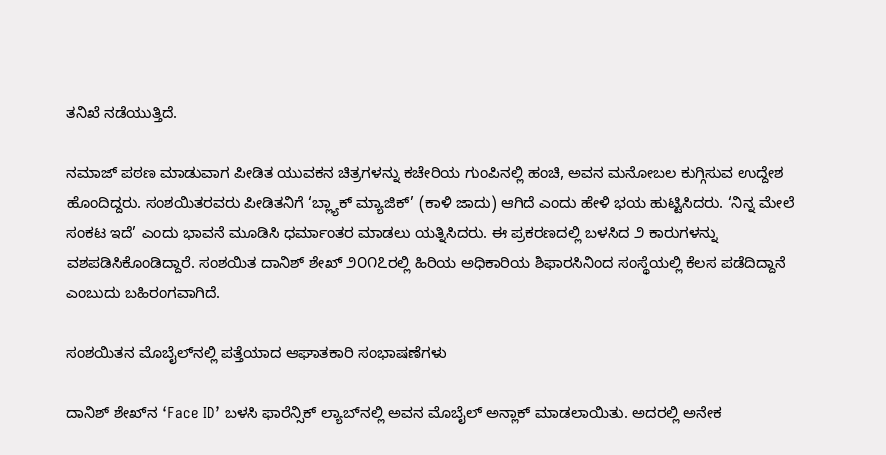ತನಿಖೆ ನಡೆಯುತ್ತಿದೆ.

ನಮಾಜ್ ಪಠಣ ಮಾಡುವಾಗ ಪೀಡಿತ ಯುವಕನ ಚಿತ್ರಗಳನ್ನು ಕಚೇರಿಯ ಗುಂಪಿನಲ್ಲಿ ಹಂಚಿ, ಅವನ ಮನೋಬಲ ಕುಗ್ಗಿಸುವ ಉದ್ದೇಶ ಹೊಂದಿದ್ದರು. ಸಂಶಯಿತರವರು ಪೀಡಿತನಿಗೆ ‘ಬ್ಲ್ಯಾಕ್ ಮ್ಯಾಜಿಕ್’ (ಕಾಳಿ ಜಾದು) ಆಗಿದೆ ಎಂದು ಹೇಳಿ ಭಯ ಹುಟ್ಟಿಸಿದರು. ‘ನಿನ್ನ ಮೇಲೆ ಸಂಕಟ ಇದೆ’ ಎಂದು ಭಾವನೆ ಮೂಡಿಸಿ ಧರ್ಮಾಂತರ ಮಾಡಲು ಯತ್ನಿಸಿದರು. ಈ ಪ್ರಕರಣದಲ್ಲಿ ಬಳಸಿದ ೨ ಕಾರುಗಳನ್ನು ವಶಪಡಿಸಿಕೊಂಡಿದ್ದಾರೆ. ಸಂಶಯಿತ ದಾನಿಶ್ ಶೇಖ್ ೨೦೧೭ರಲ್ಲಿ ಹಿರಿಯ ಅಧಿಕಾರಿಯ ಶಿಫಾರಸಿನಿಂದ ಸಂಸ್ಥೆಯಲ್ಲಿ ಕೆಲಸ ಪಡೆದಿದ್ದಾನೆ ಎಂಬುದು ಬಹಿರಂಗವಾಗಿದೆ.

ಸಂಶಯಿತನ ಮೊಬೈಲ್‌ನಲ್ಲಿ ಪತ್ತೆಯಾದ ಆಘಾತಕಾರಿ ಸಂಭಾಷಣೆಗಳು

ದಾನಿಶ್ ಶೇಖ್‌ನ ‘Face ID’ ಬಳಸಿ ಫಾರೆನ್ಸಿಕ್ ಲ್ಯಾಬ್‌ನಲ್ಲಿ ಅವನ ಮೊಬೈಲ್ ಅನ್ಲಾಕ್ ಮಾಡಲಾಯಿತು. ಅದರಲ್ಲಿ ಅನೇಕ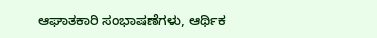ಆಘಾತಕಾರಿ ಸಂಭಾಷಣೆಗಳು, ಆರ್ಥಿಕ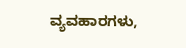ವ್ಯವಹಾರಗಳು,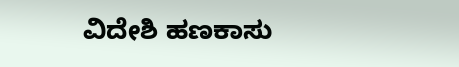ವಿದೇಶಿ ಹಣಕಾಸು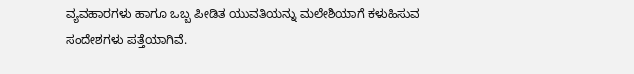ವ್ಯವಹಾರಗಳು ಹಾಗೂ ಒಬ್ಬ ಪೀಡಿತ ಯುವತಿಯನ್ನು ಮಲೇಶಿಯಾಗೆ ಕಳುಹಿಸುವ ಸಂದೇಶಗಳು ಪತ್ತೆಯಾಗಿವೆ.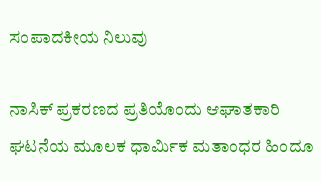ಸಂಪಾದಕೀಯ ನಿಲುವು

ನಾಸಿಕ್ ಪ್ರಕರಣದ ಪ್ರತಿಯೊಂದು ಆಘಾತಕಾರಿ ಘಟನೆಯ ಮೂಲಕ ಧಾರ್ಮಿಕ ಮತಾಂಧರ ಹಿಂದೂ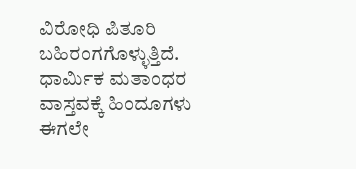ವಿರೋಧಿ ಪಿತೂರಿ ಬಹಿರಂಗಗೊಳ್ಳುತ್ತಿದೆ. ಧಾರ್ಮಿಕ ಮತಾಂಧರ ವಾಸ್ತವಕ್ಕೆ ಹಿಂದೂಗಳು ಈಗಲೇ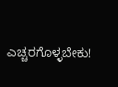ಎಚ್ಚರಗೊಳ್ಳಬೇಕು!